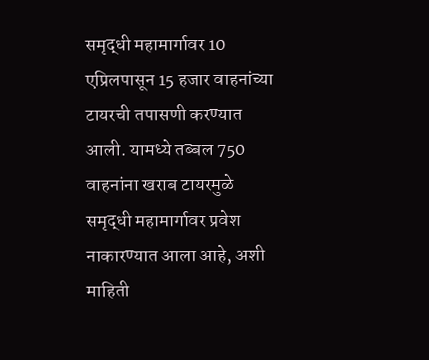समृद्धी महामार्गावर 10 एप्रिलपासून 15 हजार वाहनांच्या टायरची तपासणी करण्यात आली. यामध्ये तब्बल 750 वाहनांना खराब टायरमुळे समृद्धी महामार्गावर प्रवेश नाकारण्यात आला आहे, अशी माहिती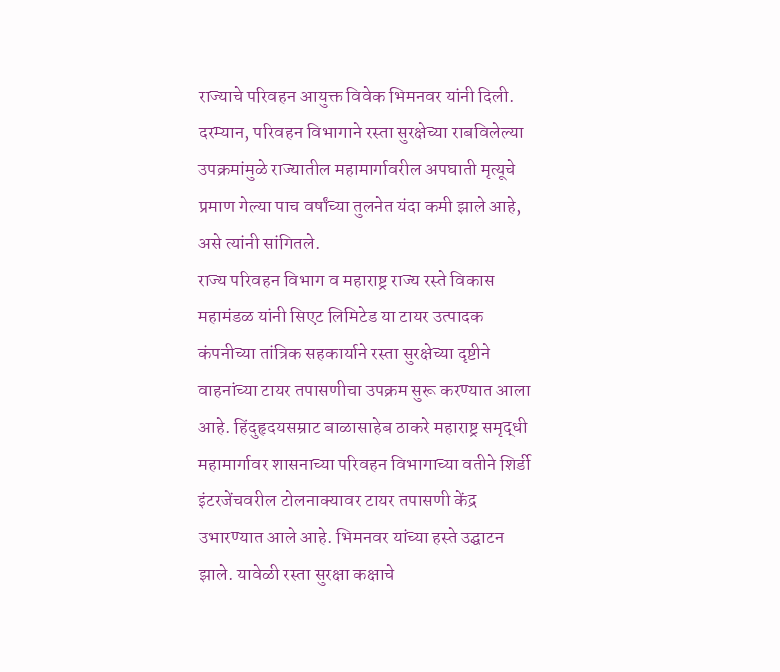राज्याचे परिवहन आयुक्त विवेक भिमनवर यांनी दिली. दरम्यान, परिवहन विभागाने रस्ता सुरक्षेच्या राबविलेल्या उपक्रमांमुळे राज्यातील महामार्गावरील अपघाती मृत्यूचे प्रमाण गेल्या पाच वर्षांच्या तुलनेत यंदा कमी झाले आहे, असे त्यांनी सांगितले.
राज्य परिवहन विभाग व महाराष्ट्र राज्य रस्ते विकास महामंडळ यांनी सिएट लिमिटेड या टायर उत्पादक कंपनीच्या तांत्रिक सहकार्याने रस्ता सुरक्षेच्या दृष्टीने वाहनांच्या टायर तपासणीचा उपक्रम सुरू करण्यात आला आहे. हिंदुहृदयसम्राट बाळासाहेब ठाकरे महाराष्ट्र समृद्धी महामार्गावर शासनाच्या परिवहन विभागाच्या वतीने शिर्डी इंटरजेंचवरील टोलनाक्यावर टायर तपासणी केंद्र उभारण्यात आले आहे. भिमनवर यांच्या हस्ते उद्घाटन झाले. यावेळी रस्ता सुरक्षा कक्षाचे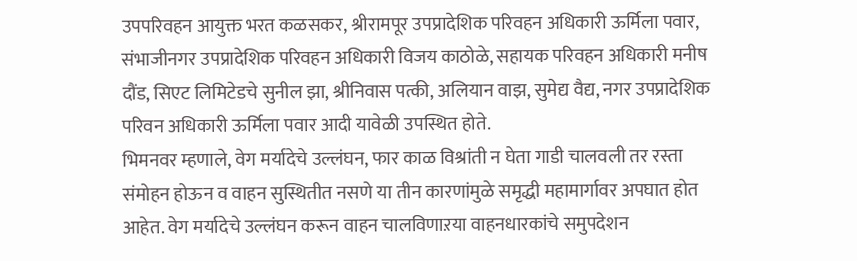उपपरिवहन आयुक्त भरत कळसकर, श्रीरामपूर उपप्रादेशिक परिवहन अधिकारी ऊर्मिला पवार, संभाजीनगर उपप्रादेशिक परिवहन अधिकारी विजय काठोळे, सहायक परिवहन अधिकारी मनीष दौंड, सिएट लिमिटेडचे सुनील झा, श्रीनिवास पत्की, अलियान वाझ, सुमेद्य वैद्य, नगर उपप्रादेशिक परिवन अधिकारी ऊर्मिला पवार आदी यावेळी उपस्थित होते.
भिमनवर म्हणाले, वेग मर्यादेचे उल्लंघन, फार काळ विश्रांती न घेता गाडी चालवली तर रस्ता संमोहन होऊन व वाहन सुस्थितीत नसणे या तीन कारणांमुळे समृद्धी महामार्गावर अपघात होत आहेत. वेग मर्यादेचे उल्लंघन करून वाहन चालविणाऱया वाहनधारकांचे समुपदेशन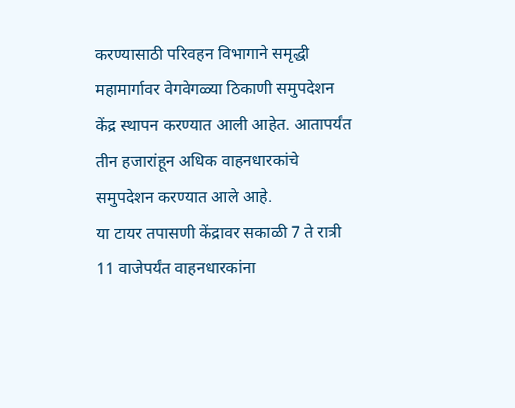करण्यासाठी परिवहन विभागाने समृद्धी महामार्गावर वेगवेगळ्या ठिकाणी समुपदेशन केंद्र स्थापन करण्यात आली आहेत. आतापर्यंत तीन हजारांहून अधिक वाहनधारकांचे समुपदेशन करण्यात आले आहे.
या टायर तपासणी केंद्रावर सकाळी 7 ते रात्री 11 वाजेपर्यंत वाहनधारकांना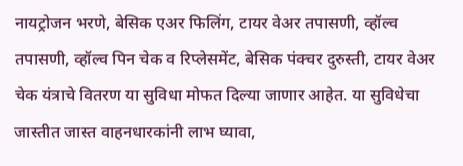नायट्रोजन भरणे, बेसिक एअर फिलिंग, टायर वेअर तपासणी, व्हॉल्व तपासणी, व्हॉल्व पिन चेक व रिप्लेसमेंट, बेसिक पंक्चर दुरुस्ती, टायर वेअर चेक यंत्राचे वितरण या सुविधा मोफत दिल्या जाणार आहेत. या सुविधेचा जास्तीत जास्त वाहनधारकांनी लाभ घ्यावा,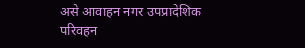असे आवाहन नगर उपप्रादेशिक परिवहन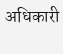अधिकारी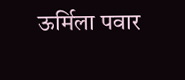ऊर्मिला पवार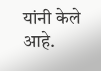यांनी केले आहे.